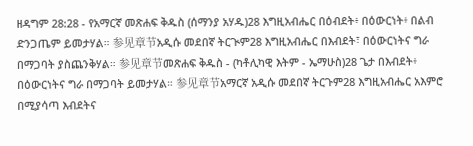ዘዳግም 28:28 - የአማርኛ መጽሐፍ ቅዱስ (ሰማንያ አሃዱ)28 እግዚአብሔር በዕብደት፥ በዕውርነት፥ በልብ ድንጋጤም ይመታሃል። 参见章节አዲሱ መደበኛ ትርጒም28 እግዚአብሔር በእብደት፣ በዕውርነትና ግራ በማጋባት ያስጨንቅሃል። 参见章节መጽሐፍ ቅዱስ - (ካቶሊካዊ እትም - ኤማሁስ)28 ጌታ በእብደት፥ በዕውርነትና ግራ በማጋባት ይመታሃል። 参见章节አማርኛ አዲሱ መደበኛ ትርጉም28 እግዚአብሔር አእምሮ በሚያሳጣ እብደትና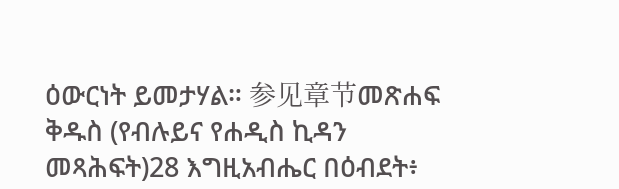ዕውርነት ይመታሃል። 参见章节መጽሐፍ ቅዱስ (የብሉይና የሐዲስ ኪዳን መጻሕፍት)28 እግዚአብሔር በዕብደት፥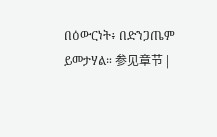በዕውርነት፥ በድንጋጤም ይመታሃል። 参见章节 |